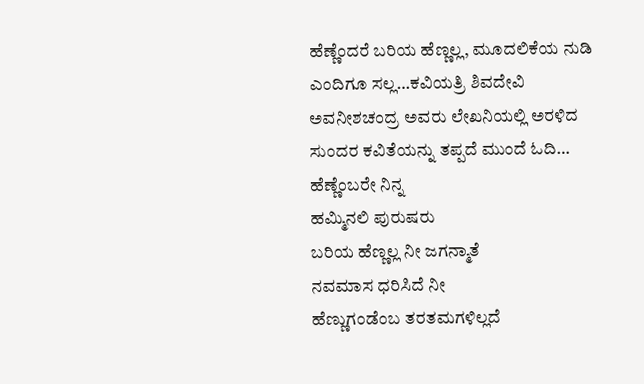ಹೆಣ್ಣೆಂದರೆ ಬರಿಯ ಹೆಣ್ಣಲ್ಲ, ಮೂದಲಿಕೆಯ ನುಡಿ ಎಂದಿಗೂ ಸಲ್ಲ…ಕವಿಯತ್ರಿ ಶಿವದೇವಿ ಅವನೀಶಚಂದ್ರ ಅವರು ಲೇಖನಿಯಲ್ಲಿ ಅರಳಿದ ಸುಂದರ ಕವಿತೆಯನ್ನು ತಪ್ಪದೆ ಮುಂದೆ ಓದಿ…
ಹೆಣ್ಣೆಂಬರೇ ನಿನ್ನ
ಹಮ್ಮಿನಲಿ ಪುರುಷರು
ಬರಿಯ ಹೆಣ್ಣಲ್ಲ ನೀ ಜಗನ್ಮಾತೆ
ನವಮಾಸ ಧರಿಸಿದೆ ನೀ
ಹೆಣ್ಣುಗಂಡೆಂಬ ತರತಮಗಳಿಲ್ಲದೆ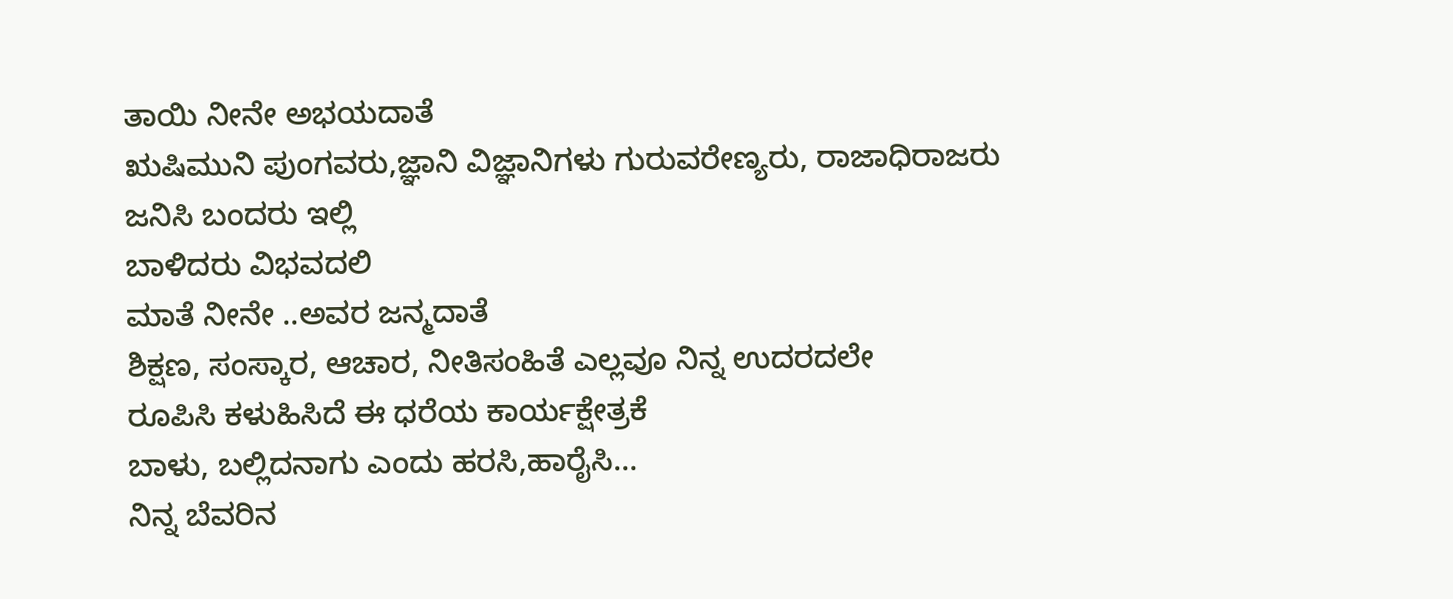ತಾಯಿ ನೀನೇ ಅಭಯದಾತೆ
ಋಷಿಮುನಿ ಪುಂಗವರು,ಜ್ಞಾನಿ ವಿಜ್ಞಾನಿಗಳು ಗುರುವರೇಣ್ಯರು, ರಾಜಾಧಿರಾಜರು
ಜನಿಸಿ ಬಂದರು ಇಲ್ಲಿ
ಬಾಳಿದರು ವಿಭವದಲಿ
ಮಾತೆ ನೀನೇ ..ಅವರ ಜನ್ಮದಾತೆ
ಶಿಕ್ಷಣ, ಸಂಸ್ಕಾರ, ಆಚಾರ, ನೀತಿಸಂಹಿತೆ ಎಲ್ಲವೂ ನಿನ್ನ ಉದರದಲೇ
ರೂಪಿಸಿ ಕಳುಹಿಸಿದೆ ಈ ಧರೆಯ ಕಾರ್ಯಕ್ಷೇತ್ರಕೆ
ಬಾಳು, ಬಲ್ಲಿದನಾಗು ಎಂದು ಹರಸಿ,ಹಾರೈಸಿ…
ನಿನ್ನ ಬೆವರಿನ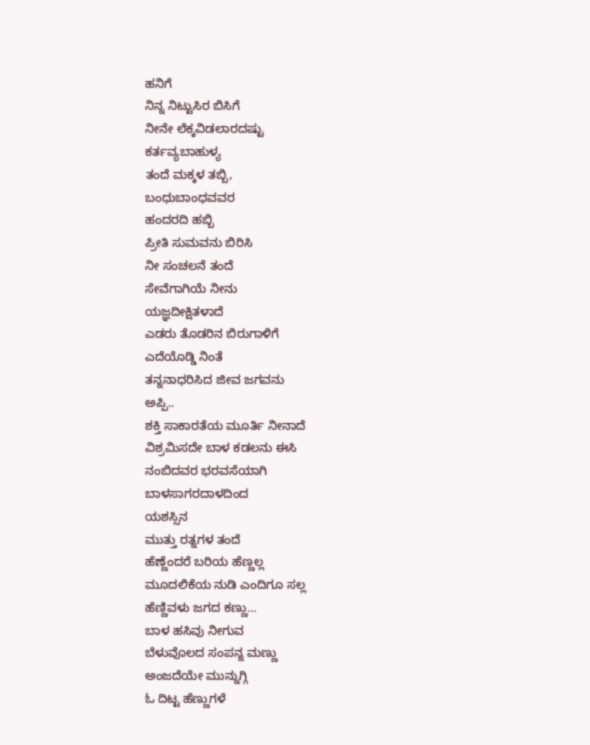ಹನಿಗೆ
ನಿನ್ನ ನಿಟ್ಟುಸಿರ ಬಿಸಿಗೆ
ನೀನೇ ಲೆಕ್ಕವಿಡಲಾರದಷ್ಟು
ಕರ್ತವ್ಯಬಾಹುಳ್ಯ
ತಂದೆ ಮಕ್ಕಳ ತಬ್ಬಿ,
ಬಂಧುಬಾಂಧವವರ
ಹಂದರದಿ ಹಬ್ಬಿ
ಪ್ರೀತಿ ಸುಮವನು ಬಿರಿಸಿ
ನೀ ಸಂಚಲನೆ ತಂದೆ
ಸೇವೆಗಾಗಿಯೆ ನೀನು
ಯಜ್ಞದೀಕ್ಷಿತಳಾದೆ
ಎಡರು ತೊಡರಿನ ಬಿರುಗಾಳಿಗೆ
ಎದೆಯೊಡ್ಡಿ ನಿಂತೆ
ತನ್ನನಾಧರಿಸಿದ ಜೀವ ಜಗವನು
ಅಪ್ಪಿ..
ಶಕ್ತಿ ಸಾಕಾರತೆಯ ಮೂರ್ತಿ ನೀನಾದೆ
ವಿಶ್ರಮಿಸದೇ ಬಾಳ ಕಡಲನು ಈಸಿ
ನಂಬಿದವರ ಭರವಸೆಯಾಗಿ
ಬಾಳಸಾಗರದಾಳದಿಂದ
ಯಶಸ್ಸಿನ
ಮುತ್ತು ರತ್ನಗಳ ತಂದೆ
ಹೆಣ್ಣೆಂದರೆ ಬರಿಯ ಹೆಣ್ಣಲ್ಲ
ಮೂದಲಿಕೆಯ ನುಡಿ ಎಂದಿಗೂ ಸಲ್ಲ
ಹೆಣ್ಣಿವಳು ಜಗದ ಕಣ್ಣು…
ಬಾಳ ಹಸಿವು ನೀಗುವ
ಬೆಳುವೊಲದ ಸಂಪನ್ನ ಮಣ್ಣು
ಅಂಜದೆಯೇ ಮುನ್ನುಗ್ಗಿ
ಓ ದಿಟ್ಟ ಹೆಣ್ಣುಗಳೆ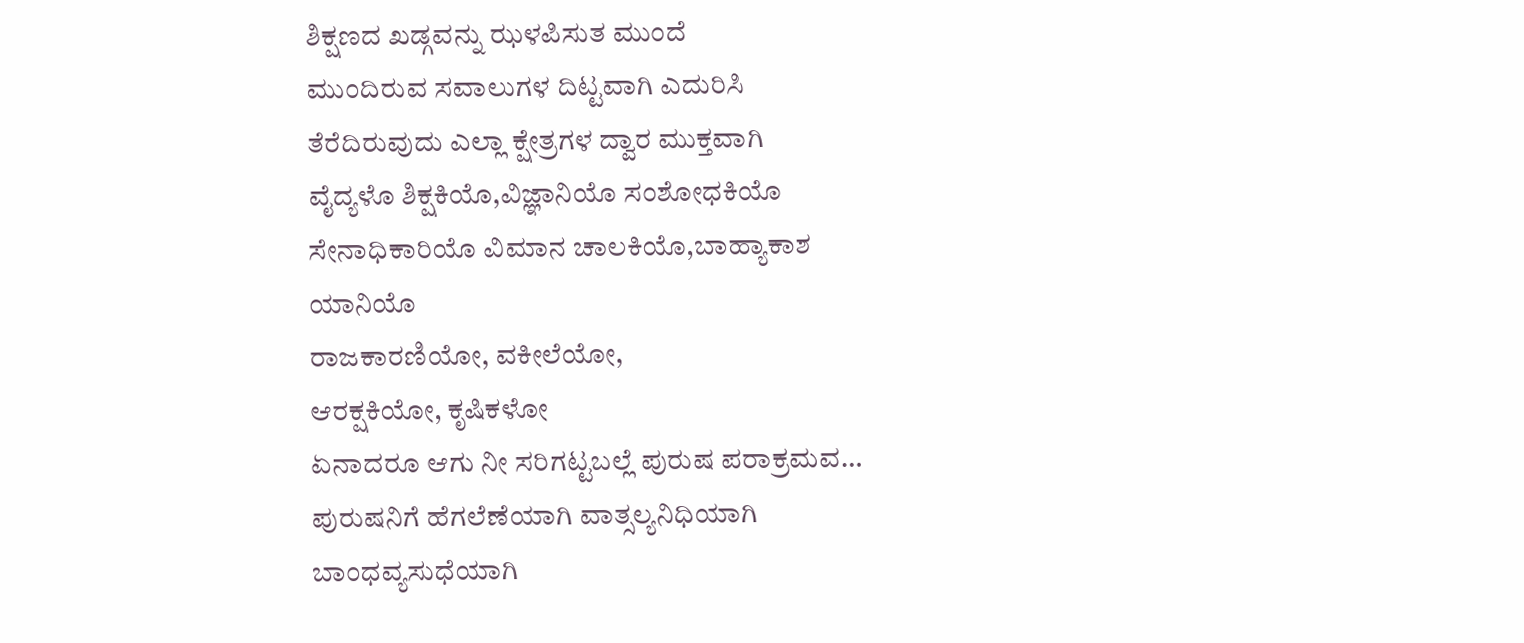ಶಿಕ್ಷಣದ ಖಡ್ಗವನ್ನು ಝಳಪಿಸುತ ಮುಂದೆ
ಮುಂದಿರುವ ಸವಾಲುಗಳ ದಿಟ್ಟವಾಗಿ ಎದುರಿಸಿ
ತೆರೆದಿರುವುದು ಎಲ್ಲಾ ಕ್ಷೇತ್ರಗಳ ದ್ವಾರ ಮುಕ್ತವಾಗಿ
ವೈದ್ಯಳೊ ಶಿಕ್ಷಕಿಯೊ,ವಿಜ್ಞಾನಿಯೊ ಸಂಶೋಧಕಿಯೊ
ಸೇನಾಧಿಕಾರಿಯೊ ವಿಮಾನ ಚಾಲಕಿಯೊ,ಬಾಹ್ಯಾಕಾಶ
ಯಾನಿಯೊ
ರಾಜಕಾರಣಿಯೋ, ವಕೀಲೆಯೋ,
ಆರಕ್ಷಕಿಯೋ, ಕೃಷಿಕಳೋ
ಏನಾದರೂ ಆಗು ನೀ ಸರಿಗಟ್ಟಬಲ್ಲೆ ಪುರುಷ ಪರಾಕ್ರಮವ…
ಪುರುಷನಿಗೆ ಹೆಗಲೆಣೆಯಾಗಿ ವಾತ್ಸಲ್ಯನಿಧಿಯಾಗಿ
ಬಾಂಧವ್ಯಸುಧೆಯಾಗಿ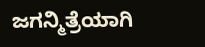ಜಗನ್ಮಿತ್ರೆಯಾಗಿ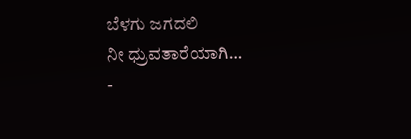ಬೆಳಗು ಜಗದಲಿ
ನೀ ಧ್ರುವತಾರೆಯಾಗಿ…
-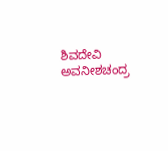ಶಿವದೇವಿ ಅವನೀಶಚಂದ್ರ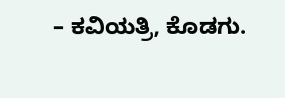– ಕವಿಯತ್ರಿ, ಕೊಡಗು.